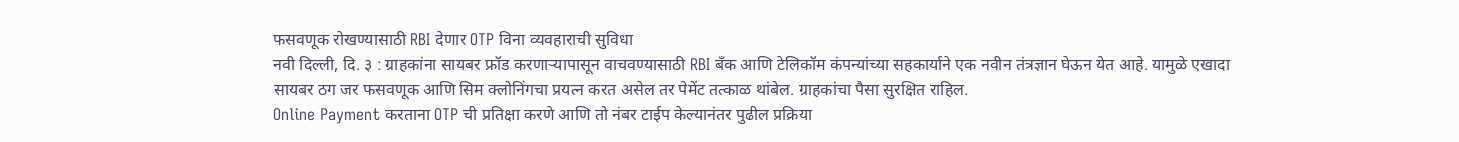फसवणूक रोखण्यासाठी RBI देणार OTP विना व्यवहाराची सुविधा
नवी दिल्ली, दि. ३ : ग्राहकांना सायबर फ्रॉड करणाऱ्यापासून वाचवण्यासाठी RBI बँक आणि टेलिकॉम कंपन्यांच्या सहकार्याने एक नवीन तंत्रज्ञान घेऊन येत आहे. यामुळे एखादा सायबर ठग जर फसवणूक आणि सिम क्लोनिंगचा प्रयत्न करत असेल तर पेमेंट तत्काळ थांबेल. ग्राहकांचा पैसा सुरक्षित राहिल.
Online Payment करताना OTP ची प्रतिक्षा करणे आणि तो नंबर टाईप केल्यानंतर पुढील प्रक्रिया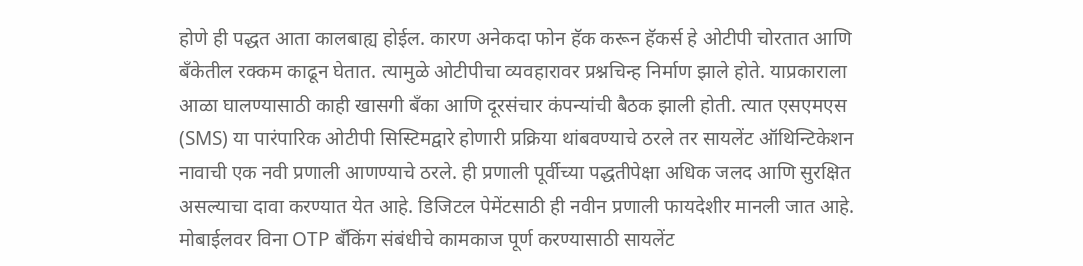होणे ही पद्धत आता कालबाह्य होईल. कारण अनेकदा फोन हॅक करून हॅकर्स हे ओटीपी चोरतात आणि बँकेतील रक्कम काढून घेतात. त्यामुळे ओटीपीचा व्यवहारावर प्रश्नचिन्ह निर्माण झाले होते. याप्रकाराला आळा घालण्यासाठी काही खासगी बँका आणि दूरसंचार कंपन्यांची बैठक झाली होती. त्यात एसएमएस (SMS) या पारंपारिक ओटीपी सिस्टिमद्वारे होणारी प्रक्रिया थांबवण्याचे ठरले तर सायलेंट ऑथिन्टिकेशन नावाची एक नवी प्रणाली आणण्याचे ठरले. ही प्रणाली पूर्वीच्या पद्धतीपेक्षा अधिक जलद आणि सुरक्षित असल्याचा दावा करण्यात येत आहे. डिजिटल पेमेंटसाठी ही नवीन प्रणाली फायदेशीर मानली जात आहे.
मोबाईलवर विना OTP बँकिंग संबंधीचे कामकाज पूर्ण करण्यासाठी सायलेंट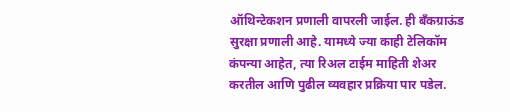ऑथिन्टेकशन प्रणाली वापरली जाईल. ही बँकग्राऊंड सुरक्षा प्रणाली आहे. यामध्ये ज्या काही टेलिकॉम कंपन्या आहेत, त्या रिअल टाईम माहिती शेअर करतील आणि पुढील व्यवहार प्रक्रिया पार पडेल.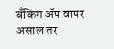बँकिंग ॲप वापर असाल तर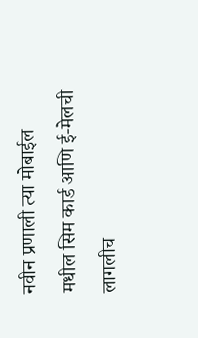नवीन प्रणाली त्या मोबाईल मधील सिम कार्ड आणि ई-मेलची लागलीच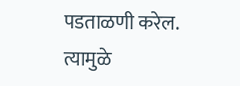पडताळणी करेल. त्यामुळे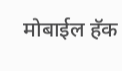मोबाईल हॅक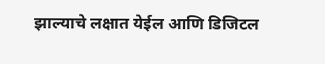झाल्याचे लक्षात येईल आणि डिजिटल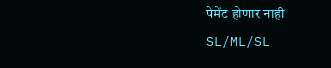पेमेंट होणार नाही
SL/ML/SL